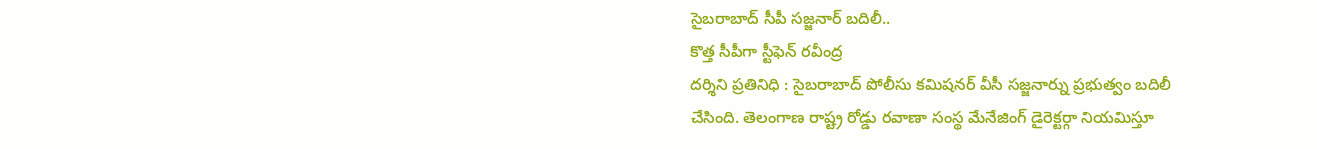సైబరాబాద్ సీపీ సజ్జనార్ బదిలీ..
కొత్త సీపీగా స్టీఫెన్ రవీంద్ర
దర్శిని ప్రతినిధి : సైబరాబాద్ పోలీసు కమిషనర్ వీసీ సజ్జనార్ను ప్రభుత్వం బదిలీ చేసింది. తెలంగాణ రాష్ట్ర రోడ్డు రవాణా సంస్థ మేనేజింగ్ డైరెక్టర్గా నియమిస్తూ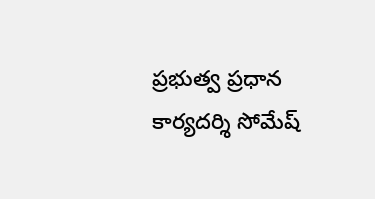ప్రభుత్వ ప్రధాన కార్యదర్శి సోమేష్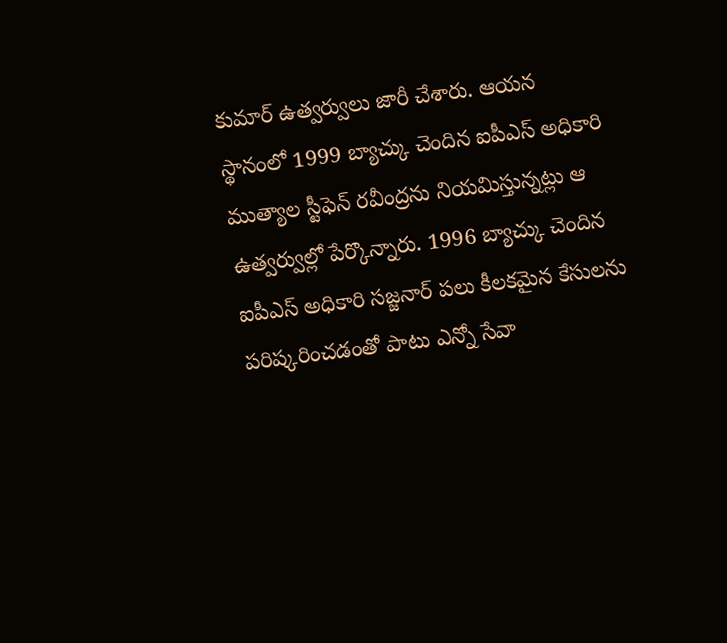కుమార్ ఉత్వర్వులు జారీ చేశారు. ఆయన స్థానంలో 1999 బ్యాచ్కు చెందిన ఐపీఎస్ అధికారి ముత్యాల స్టీఫెన్ రవీంద్రను నియమిస్తున్నట్లు ఆ ఉత్వర్వుల్లో పేర్కొన్నారు. 1996 బ్యాచ్కు చెందిన ఐపీఎస్ అధికారి సజ్జనార్ పలు కీలకమైన కేసులను పరిష్కరించడంతో పాటు ఎన్నో సేవా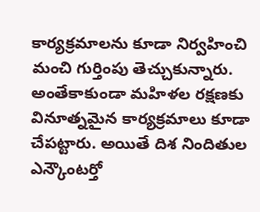కార్యక్రమాలను కూడా నిర్వహించి మంచి గుర్తింపు తెచ్చుకున్నారు. అంతేకాకుండా మహిళల రక్షణకు వినూత్నమైన కార్యక్రమాలు కూడా చేపట్టారు. అయితే దిశ నిందితుల ఎన్కౌంటర్తో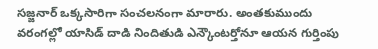సజ్జనార్ ఒక్కసారిగా సంచలనంగా మారారు. అంతకుముందు వరంగల్లో యాసిడ్ దాడి నిందితుడి ఎన్కౌంటర్తోనూ ఆయన గుర్తింపు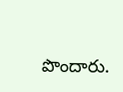పొందారు.